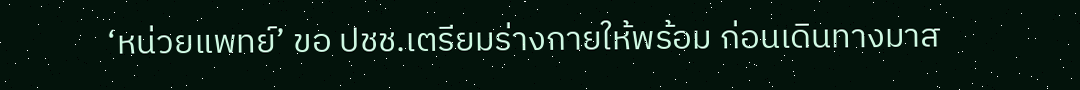‘หน่วยแพทย์’ ขอ ปชช.เตรียมร่างกายให้พร้อม ก่อนเดินทางมาส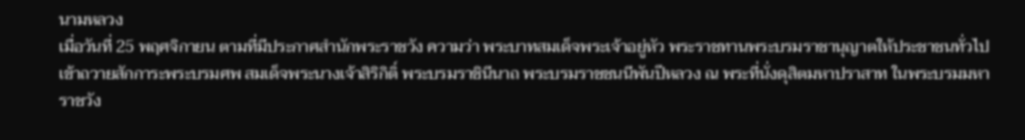นามหลวง
เมื่อวันที่ 25 พฤศจิกายน ตามที่มีประกาศสำนักพระราชวัง ความว่า พระบาทสมเด็จพระเจ้าอยู่หัว พระราชทานพระบรมราชานุญาตให้ประชาชนทั่วไปเข้าถวายสักการะพระบรมศพ สมเด็จพระนางเจ้าสิริกิติ์ พระบรมราชินีนาถ พระบรมราชชนนีพันปีหลวง ณ พระที่นั่งดุสิตมหาปราสาท ในพระบรมมหาราชวัง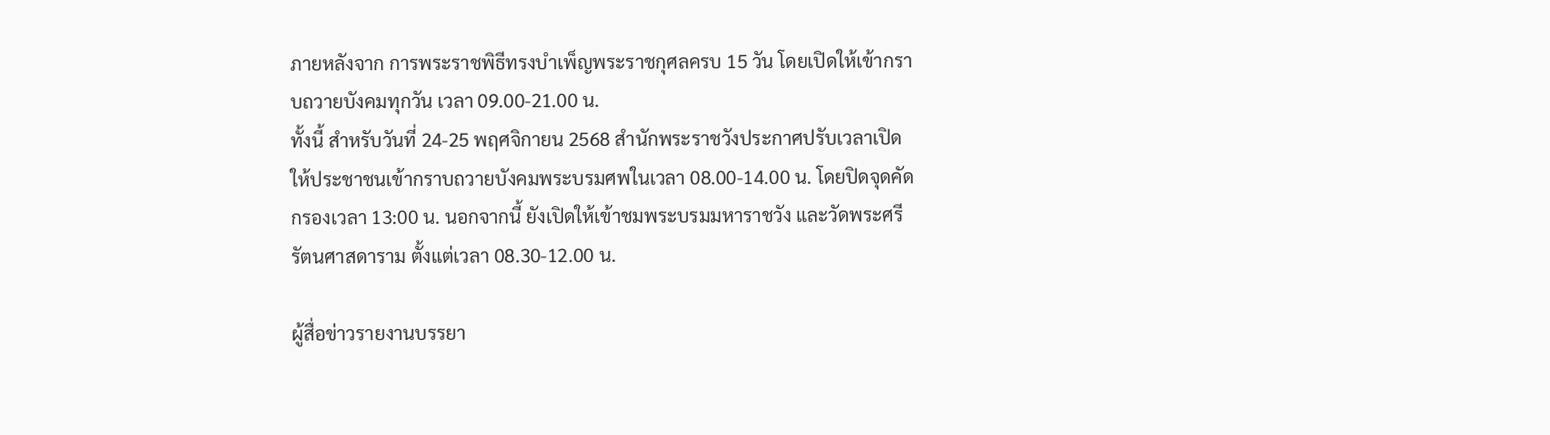ภายหลังจาก การพระราชพิธีทรงบำเพ็ญพระราชกุศลครบ 15 วัน โดยเปิดให้เข้ากราบถวายบังคมทุกวัน เวลา 09.00-21.00 น.
ทั้งนี้ สำหรับวันที่ 24-25 พฤศจิกายน 2568 สำนักพระราชวังประกาศปรับเวลาเปิดให้ประชาชนเข้ากราบถวายบังคมพระบรมศพในเวลา 08.00-14.00 น. โดยปิดจุดคัดกรองเวลา 13:00 น. นอกจากนี้ ยังเปิดให้เข้าชมพระบรมมหาราชวัง และวัดพระศรีรัตนศาสดาราม ตั้งแต่เวลา 08.30-12.00 น.

ผู้สื่อข่าวรายงานบรรยา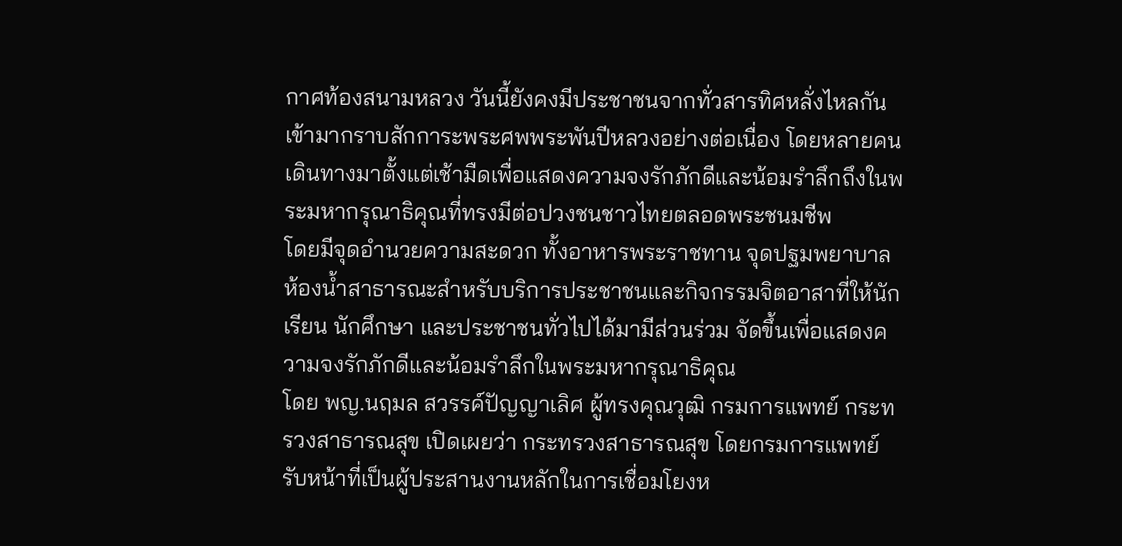กาศท้องสนามหลวง วันนี้ยังคงมีประชาชนจากทั่วสารทิศหลั่งไหลกันเข้ามากราบสักการะพระศพพระพันปีหลวงอย่างต่อเนื่อง โดยหลายคนเดินทางมาตั้งแต่เช้ามืดเพื่อแสดงความจงรักภักดีและน้อมรำลึกถึงในพระมหากรุณาธิคุณที่ทรงมีต่อปวงชนชาวไทยตลอดพระชนมชีพ
โดยมีจุดอำนวยความสะดวก ทั้งอาหารพระราชทาน จุดปฐมพยาบาล ห้องน้ำสาธารณะสำหรับบริการประชาชนและกิจกรรมจิตอาสาที่ให้นักเรียน นักศึกษา และประชาชนทั่วไปได้มามีส่วนร่วม จัดขึ้นเพื่อแสดงความจงรักภักดีและน้อมรำลึกในพระมหากรุณาธิคุณ
โดย พญ.นฤมล สวรรค์ปัญญาเลิศ ผู้ทรงคุณวุฒิ กรมการแพทย์ กระทรวงสาธารณสุข เปิดเผยว่า กระทรวงสาธารณสุข โดยกรมการแพทย์ รับหน้าที่เป็นผู้ประสานงานหลักในการเชื่อมโยงห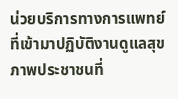น่วยบริการทางการแพทย์ที่เข้ามาปฏิบัติงานดูแลสุขภาพประชาชนที่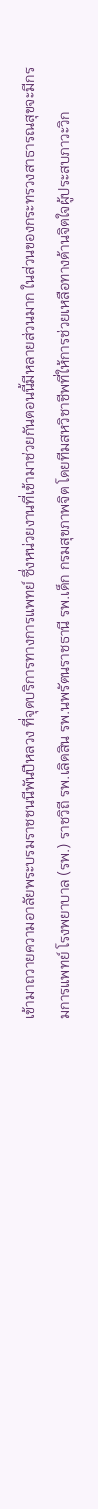เข้ามาถวายความอาลัยพระบรมราชชนนีพันปีหลวง ที่จุดบริการทางการแพทย์ ซึ่งหน่วยงานที่เข้ามาช่วยกันตอนนี้มีหลายส่วนมาก ในส่วนของกระทรวงสาธารณสุขจะมีกรมการแพทย์ โรงพยาบาล (รพ.) ราชวิถี รพ.เลิดสิน รพ.นพรัตนราชธานี รพ.เด็ก กรมสุขภาพจิต โดยทีมสหวิชาชีพที่ให้การช่วยเหลือทางด้านจิตใจผู้ประสบภาวะวิก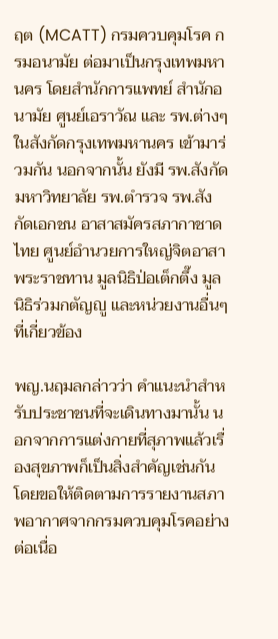ฤต (MCATT) กรมควบคุมโรค กรมอนามัย ต่อมาเป็นกรุงเทพมหานคร โดยสำนักการแพทย์ สำนักอนามัย ศูนย์เอราวัณ และ รพ.ต่างๆ ในสังกัดกรุงเทพมหานคร เข้ามาร่วมกัน นอกจากนั้น ยังมี รพ.สังกัดมหาวิทยาลัย รพ.ตำรวจ รพ.สังกัดเอกชน อาสาสมัครสภากาชาดไทย ศูนย์อำนวยการใหญ่จิตอาสาพระราชทาน มูลนิธิป่อเต็กตึ๊ง มูลนิธิร่วมกตัญญู และหน่วยงานอื่นๆ ที่เกี่ยวข้อง

พญ.นฤมลกล่าวว่า คำแนะนำสำหรับประชาชนที่จะเดินทางมานั้น นอกจากการแต่งกายที่สุภาพแล้วเรื่องสุขภาพก็เป็นสิ่งสำคัญเช่นกัน โดยขอให้ติดตามการรายงานสภาพอากาศจากกรมควบคุมโรคอย่างต่อเนื่อ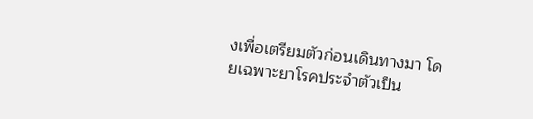งเพื่อเตรียมตัวก่อนเดินทางมา โดยเฉพาะยาโรคประจำตัวเป็น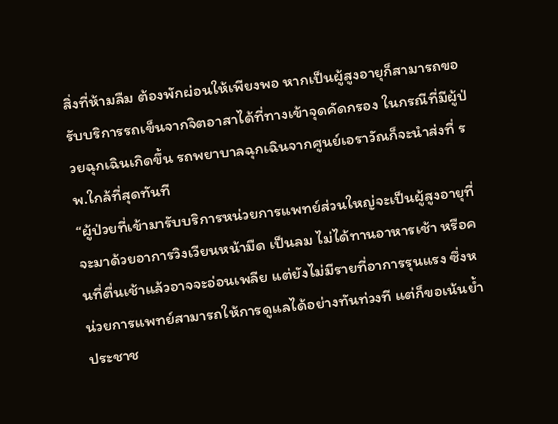สิ่งที่ห้ามลืม ต้องพักผ่อนให้เพียงพอ หากเป็นผู้สูงอายุก็สามารถขอรับบริการรถเข็นจากจิตอาสาได้ที่ทางเข้าจุดคัดกรอง ในกรณีที่มีผู้ป่วยฉุกเฉินเกิดขึ้น รถพยาบาลฉุกเฉินจากศูนย์เอราวัณก็จะนำส่งที่ รพ.ใกล้ที่สุดทันที
“ผู้ป่วยที่เข้ามารับบริการหน่วยการแพทย์ส่วนใหญ่จะเป็นผู้สูงอายุที่จะมาด้วยอาการวิงเวียนหน้ามืด เป็นลม ไม่ได้ทานอาหารเช้า หรือคนที่ตื่นเช้าแล้วอาจจะอ่อนเพลีย แต่ยังไม่มีรายที่อาการรุนแรง ซึ่งหน่วยการแพทย์สามารถให้การดูแลได้อย่างทันท่วงที แต่ก็ขอเน้นย้ำประชาช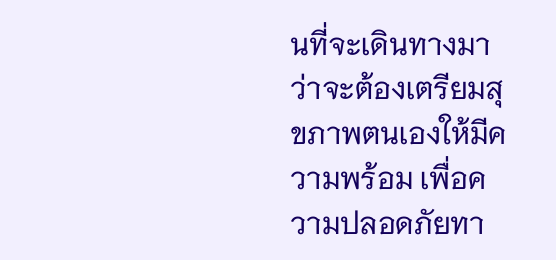นที่จะเดินทางมาว่าจะต้องเตรียมสุขภาพตนเองให้มีความพร้อม เพื่อความปลอดภัยทา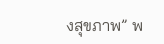งสุขภาพ” พ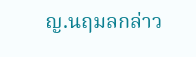ญ.นฤมลกล่าว